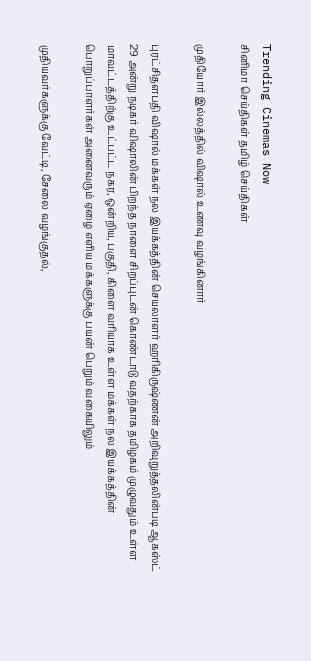Trending Cinemas Now
சினிமா செய்திகள் தமிழ் செய்திகள்

முதியோர் இல்லத்தில் விஷால் உணவு வழங்கினார்

புரட்சிதளபதி விஷால் மக்கள் நல இயக்கத்தின் செயலாளர் ஹரிகிருஷ்ணன் அறிவுறுத்தலின்படி ஆகஸ்ட் 29 அன்று நடிகர் விஷாலின் பிறந்த நாளை சிறப்புடன் கொண்டாடு வதற்காக தமிழகம் முழுவதும் உள்ள மாவட்டத்திற்கு உட்பட்ட நகர, ஒன்றிய, பகுதி, கிளை வரியாக உள்ள மக்கள் நல இயக்கத்தின் பொறுப்பாளர்கள் அனைவரும் ஏழை எளிய மக்களுக்கு பயன் பெறும் வகையிலும்

முதியவர்களுக்கு வேட்டி, சேலை வழங்குதல்,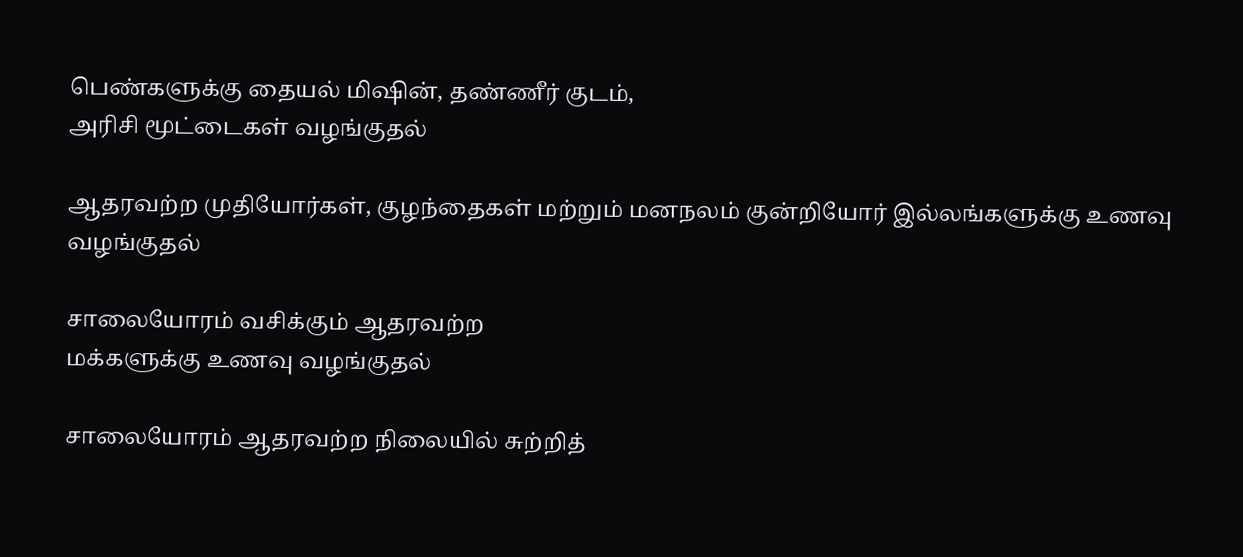பெண்களுக்கு தையல் மிஷின், தண்ணீர் குடம்,
அரிசி மூட்டைகள் வழங்குதல்

ஆதரவற்ற முதியோர்கள், குழந்தைகள் மற்றும் மனநலம் குன்றியோர் இல்லங்களுக்கு உணவு வழங்குதல்

சாலையோரம் வசிக்கும் ஆதரவற்ற
மக்களுக்கு உணவு வழங்குதல்

சாலையோரம் ஆதரவற்ற நிலையில் சுற்றித்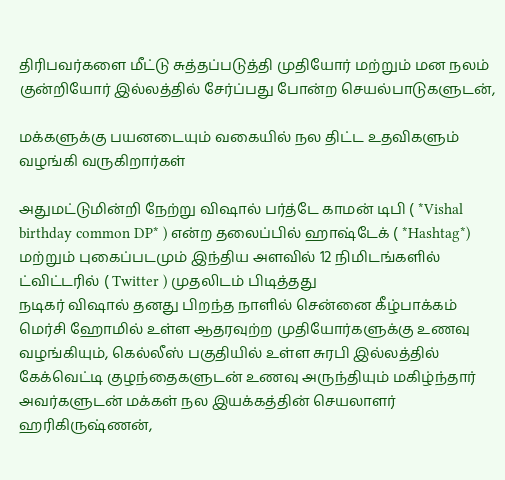திரிபவர்களை மீட்டு சுத்தப்படுத்தி முதியோர் மற்றும் மன நலம் குன்றியோர் இல்லத்தில் சேர்ப்பது போன்ற செயல்பாடுகளுடன்,

மக்களுக்கு பயனடையும் வகையில் நல திட்ட உதவிகளும் வழங்கி வருகிறார்கள்

அதுமட்டுமின்றி நேற்று விஷால் பர்த்டே காமன் டிபி ( *Vishal birthday common DP* ) என்ற தலைப்பில் ஹாஷ்டேக் ( *Hashtag*) மற்றும் புகைப்படமும் இந்திய அளவில் 12 நிமிடங்களில் ட்விட்டரில் ( Twitter ) முதலிடம் பிடித்தது
நடிகர் விஷால் தனது பிறந்த நாளில் சென்னை கீழ்பாக்கம் மெர்சி ஹோமில் உள்ள ஆதரவுற்ற முதியோர்களுக்கு உணவு வழங்கியும், கெல்லீஸ் பகுதியில் உள்ள சுரபி இல்லத்தில் கேக்வெட்டி குழந்தைகளுடன் உணவு அருந்தியும் மகிழ்ந்தார் அவர்களுடன் மக்கள் நல இயக்கத்தின் செயலாளர் ஹரிகிருஷ்ணன்,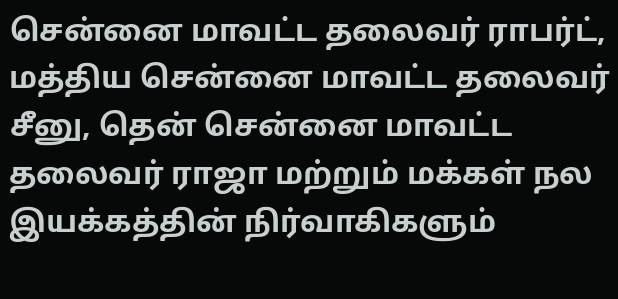சென்னை மாவட்ட தலைவர் ராபர்ட், மத்திய சென்னை மாவட்ட தலைவர் சீனு, தென் சென்னை மாவட்ட தலைவர் ராஜா மற்றும் மக்கள் நல இயக்கத்தின் நிர்வாகிகளும்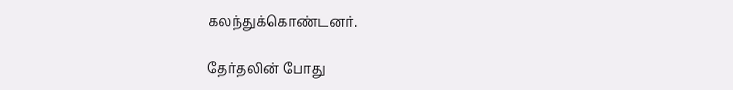கலந்துக்கொண்டனர்.

தேர்தலின் போது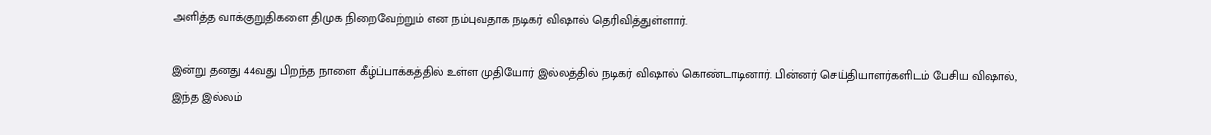அளித்த வாக்குறுதிகளை திமுக நிறைவேற்றும் என நம்புவதாக நடிகர் விஷால் தெரிவித்துள்ளார்.

இன்று தனது 44வது பிறந்த நாளை கீழ்ப்பாக்கத்தில் உள்ள முதியோர் இல்லத்தில் நடிகர் விஷால் கொண்டாடினார். பின்னர் செய்தியாளர்களிடம் பேசிய விஷால், இந்த இல்லம்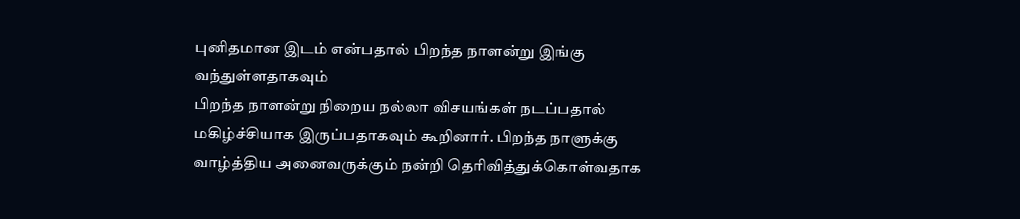புனிதமான இடம் என்பதால் பிறந்த நாளன்று இங்கு வந்துள்ளதாகவும்
பிறந்த நாளன்று நிறைய நல்லா விசயங்கள் நடப்பதால் மகிழ்ச்சியாக இருப்பதாகவும் கூறினார். பிறந்த நாளுக்கு வாழ்த்திய அனைவருக்கும் நன்றி தெரிவித்துக்கொள்வதாக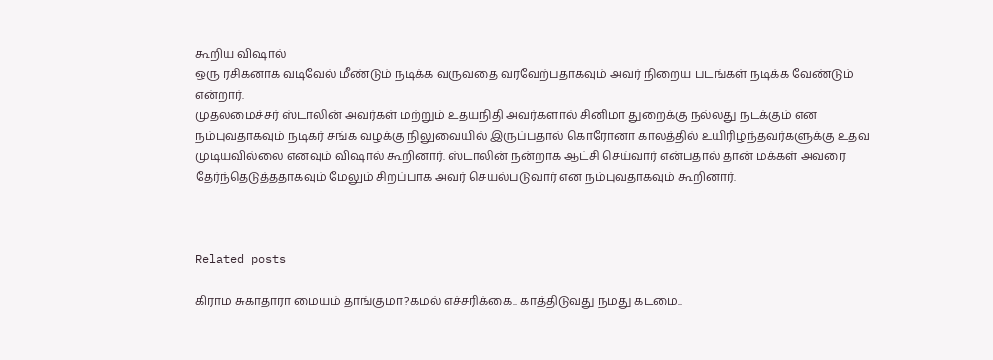கூறிய விஷால்
ஒரு ரசிகனாக வடிவேல் மீண்டும் நடிக்க வருவதை வரவேற்பதாகவும் அவர் நிறைய படங்கள் நடிக்க வேண்டும் என்றார்.
முதலமைச்சர் ஸ்டாலின் அவர்கள் மற்றும் உதயநிதி அவர்களால் சினிமா துறைக்கு நல்லது நடக்கும் என நம்புவதாகவும் நடிகர் சங்க வழக்கு நிலுவையில் இருப்பதால் கொரோனா காலத்தில் உயிரிழந்தவர்களுக்கு உதவ முடியவில்லை எனவும் விஷால் கூறினார். ஸ்டாலின் நன்றாக ஆட்சி செய்வார் என்பதால் தான் மக்கள் அவரை தேர்ந்தெடுத்ததாகவும் மேலும் சிறப்பாக அவர் செயல்படுவார் என நம்புவதாகவும் கூறினார்.



Related posts

கிராம சுகாதாரா மையம் தாங்குமா?கமல் எச்சரிக்கை.. காத்திடுவது நமது கடமை..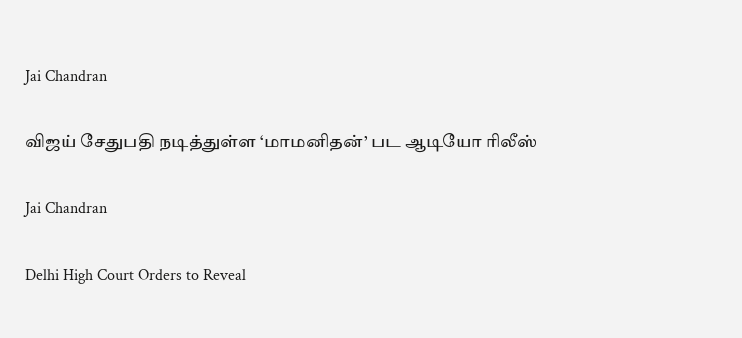Jai Chandran

விஜய் சேதுபதி நடித்துள்ள ‘மாமனிதன்’ பட ஆடியோ ரிலீஸ்

Jai Chandran

Delhi High Court Orders to Reveal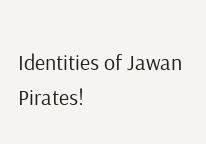Identities of Jawan Pirates!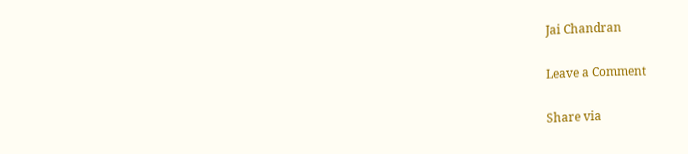Jai Chandran

Leave a Comment

Share via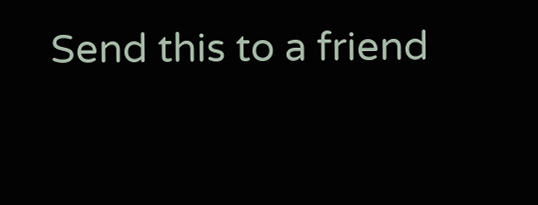Send this to a friend